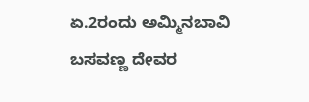ಏ.2ರಂದು ಅಮ್ಮಿನಬಾವಿ ಬಸವಣ್ಣ ದೇವರ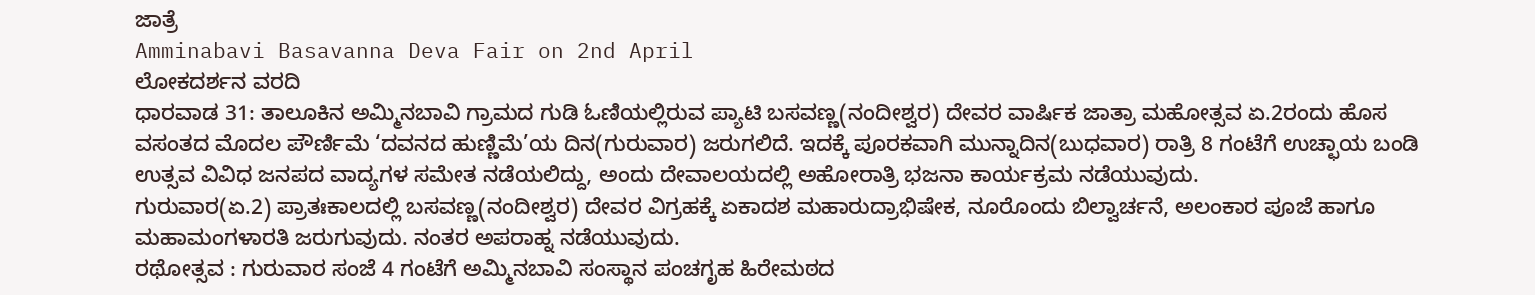ಜಾತ್ರೆ
Amminabavi Basavanna Deva Fair on 2nd April
ಲೋಕದರ್ಶನ ವರದಿ
ಧಾರವಾಡ 31: ತಾಲೂಕಿನ ಅಮ್ಮಿನಬಾವಿ ಗ್ರಾಮದ ಗುಡಿ ಓಣಿಯಲ್ಲಿರುವ ಪ್ಯಾಟಿ ಬಸವಣ್ಣ(ನಂದೀಶ್ವರ) ದೇವರ ವಾರ್ಷಿಕ ಜಾತ್ರಾ ಮಹೋತ್ಸವ ಏ.2ರಂದು ಹೊಸ ವಸಂತದ ಮೊದಲ ಪೌರ್ಣಿಮೆ ‘ದವನದ ಹುಣ್ಣಿಮೆ’ಯ ದಿನ(ಗುರುವಾರ) ಜರುಗಲಿದೆ. ಇದಕ್ಕೆ ಪೂರಕವಾಗಿ ಮುನ್ನಾದಿನ(ಬುಧವಾರ) ರಾತ್ರಿ 8 ಗಂಟೆಗೆ ಉಚ್ಛಾಯ ಬಂಡಿ ಉತ್ಸವ ವಿವಿಧ ಜನಪದ ವಾದ್ಯಗಳ ಸಮೇತ ನಡೆಯಲಿದ್ದು, ಅಂದು ದೇವಾಲಯದಲ್ಲಿ ಅಹೋರಾತ್ರಿ ಭಜನಾ ಕಾರ್ಯಕ್ರಮ ನಡೆಯುವುದು.
ಗುರುವಾರ(ಏ.2) ಪ್ರಾತಃಕಾಲದಲ್ಲಿ ಬಸವಣ್ಣ(ನಂದೀಶ್ವರ) ದೇವರ ವಿಗ್ರಹಕ್ಕೆ ಏಕಾದಶ ಮಹಾರುದ್ರಾಭಿಷೇಕ, ನೂರೊಂದು ಬಿಲ್ವಾರ್ಚನೆ, ಅಲಂಕಾರ ಪೂಜೆ ಹಾಗೂ ಮಹಾಮಂಗಳಾರತಿ ಜರುಗುವುದು. ನಂತರ ಅಪರಾಹ್ನ ನಡೆಯುವುದು.
ರಥೋತ್ಸವ : ಗುರುವಾರ ಸಂಜೆ 4 ಗಂಟೆಗೆ ಅಮ್ಮಿನಬಾವಿ ಸಂಸ್ಥಾನ ಪಂಚಗೃಹ ಹಿರೇಮಠದ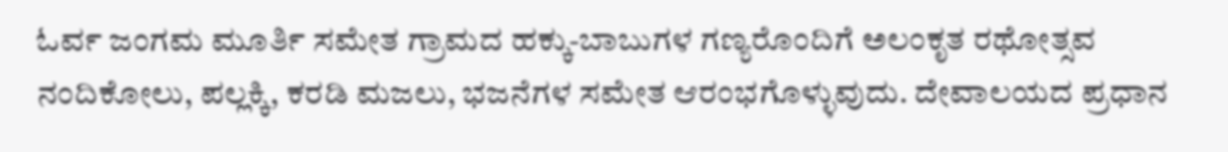ಓರ್ವ ಜಂಗಮ ಮೂರ್ತಿ ಸಮೇತ ಗ್ರಾಮದ ಹಕ್ಕು-ಬಾಬುಗಳ ಗಣ್ಯರೊಂದಿಗೆ ಅಲಂಕೃತ ರಥೋತ್ಸವ ನಂದಿಕೋಲು, ಪಲ್ಲಕ್ಕಿ, ಕರಡಿ ಮಜಲು, ಭಜನೆಗಳ ಸಮೇತ ಆರಂಭಗೊಳ್ಳುವುದು. ದೇವಾಲಯದ ಪ್ರಧಾನ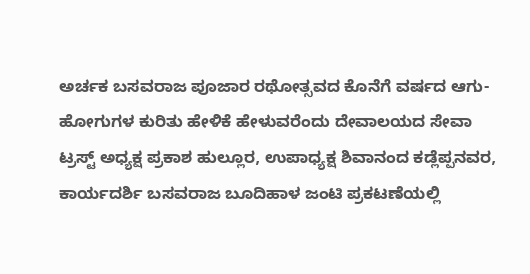ಅರ್ಚಕ ಬಸವರಾಜ ಪೂಜಾರ ರಥೋತ್ಸವದ ಕೊನೆಗೆ ವರ್ಷದ ಆಗು-ಹೋಗುಗಳ ಕುರಿತು ಹೇಳಿಕೆ ಹೇಳುವರೆಂದು ದೇವಾಲಯದ ಸೇವಾ ಟ್ರಸ್ಟ್ ಅಧ್ಯಕ್ಷ ಪ್ರಕಾಶ ಹುಲ್ಲೂರ, ಉಪಾಧ್ಯಕ್ಷ ಶಿವಾನಂದ ಕಡ್ಲೆಪ್ಪನವರ, ಕಾರ್ಯದರ್ಶಿ ಬಸವರಾಜ ಬೂದಿಹಾಳ ಜಂಟಿ ಪ್ರಕಟಣೆಯಲ್ಲಿ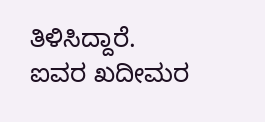ತಿಳಿಸಿದ್ದಾರೆ.
ಐವರ ಖದೀಮರ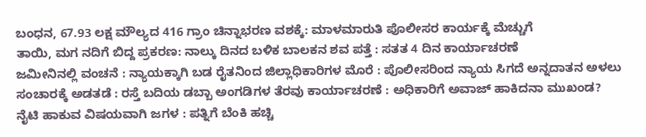ಬಂಧನ, 67.93 ಲಕ್ಷ ಮೌಲ್ಯದ 416 ಗ್ರಾಂ ಚಿನ್ನಾಭರಣ ವಶಕ್ಕೆ: ಮಾಳಮಾರುತಿ ಪೊಲೀಸರ ಕಾರ್ಯಕ್ಕೆ ಮೆಚ್ಚುಗೆ
ತಾಯಿ, ಮಗ ನದಿಗೆ ಬಿದ್ದ ಪ್ರಕರಣ: ನಾಲ್ಕು ದಿನದ ಬಳಿಕ ಬಾಲಕನ ಶವ ಪತ್ತೆ : ಸತತ 4 ದಿನ ಕಾರ್ಯಾಚರಣೆ
ಜಮೀನಿನಲ್ಲಿ ವಂಚನೆ : ನ್ಯಾಯಕ್ಕಾಗಿ ಬಡ ರೈತನಿಂದ ಜಿಲ್ಲಾಧಿಕಾರಿಗಳ ಮೊರೆ : ಪೊಲೀಸರಿಂದ ನ್ಯಾಯ ಸಿಗದೆ ಅನ್ನದಾತನ ಅಳಲು
ಸಂಚಾರಕ್ಕೆ ಅಡತಡೆ : ರಸ್ತೆ ಬದಿಯ ಡಬ್ಬಾ ಅಂಗಡಿಗಳ ತೆರವು ಕಾರ್ಯಾಚರಣೆ : ಅಧಿಕಾರಿಗೆ ಅವಾಜ್ ಹಾಕಿದನಾ ಮುಖಂಡ?
ನೈಟಿ ಹಾಕುವ ವಿಷಯವಾಗಿ ಜಗಳ : ಪತ್ನಿಗೆ ಬೆಂಕಿ ಹಚ್ಚಿ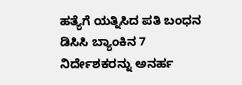ಹತ್ಯೆಗೆ ಯತ್ನಿಸಿದ ಪತಿ ಬಂಧನ
ಡಿಸಿಸಿ ಬ್ಯಾಂಕಿನ 7 ನಿರ್ದೇಶಕರನ್ನು ಅನರ್ಹ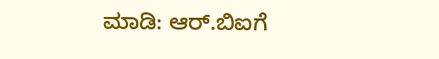ಮಾಡಿ: ಆರ್.ಬಿಐಗೆ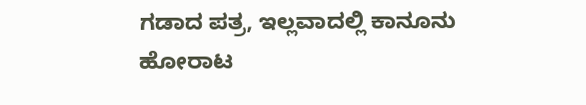ಗಡಾದ ಪತ್ರ, ಇಲ್ಲವಾದಲ್ಲಿ ಕಾನೂನು ಹೋರಾಟ